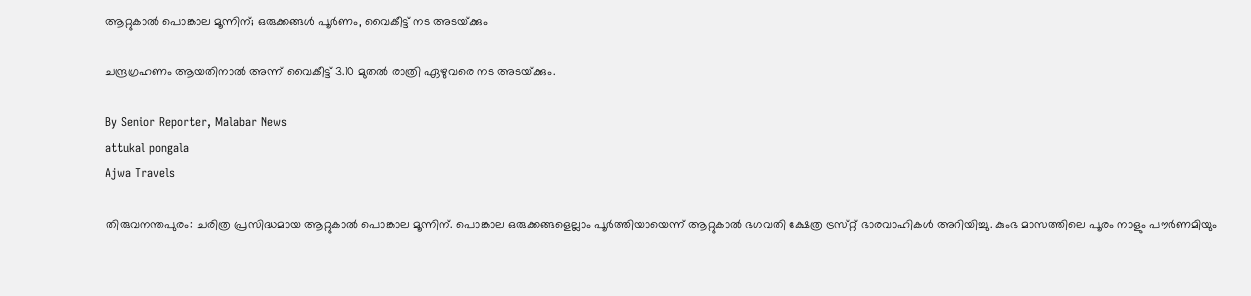ആറ്റുകാൽ പൊങ്കാല മൂന്നിന്; ഒരുക്കങ്ങൾ പൂർണം, വൈകീട്ട് നട അടയ്‌ക്കും

ചന്ദ്രഗ്രഹണം ആയതിനാൽ അന്ന് വൈകീട്ട് 3.10 മുതൽ രാത്രി ഏഴുവരെ നട അടയ്‌ക്കും.

By Senior Reporter, Malabar News
attukal pongala
Ajwa Travels

തിരുവനന്തപുരം: ചരിത്ര പ്രസിദ്ധമായ ആറ്റുകാൽ പൊങ്കാല മൂന്നിന്. പൊങ്കാല ഒരുക്കങ്ങളെല്ലാം പൂർത്തിയായെന്ന് ആറ്റുകാൽ ഭഗവതി ക്ഷേത്ര ട്രസ്‌റ്റ് ഭാരവാഹികൾ അറിയിച്ചു. കുംഭ മാസത്തിലെ പൂരം നാളും പൗർണമിയും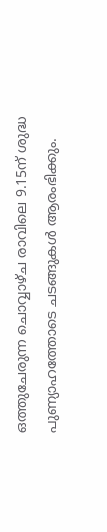ഒത്തുചേരുന്ന ചൊവ്വാഴ്‌ച രാവിലെ 9.15ന് ശുദ്ധ പുണ്യാഹത്തോടെ ചടങ്ങുകൾ ആരംഭിക്കും.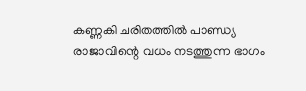കണ്ണകി ചരിതത്തിൽ പാണ്ഡ്യ രാജാവിന്റെ വധം നടത്തുന്ന ഭാഗം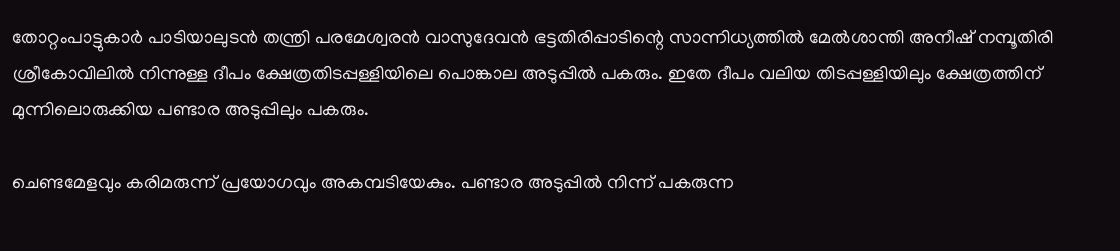തോറ്റംപാട്ടുകാർ പാടിയാലുടൻ തന്ത്രി പരമേശ്വരൻ വാസുദേവൻ ഭട്ടതിരിപ്പാടിന്റെ സാന്നിധ്യത്തിൽ മേൽശാന്തി അനീഷ് നമ്പൂതിരി ശ്രീകോവിലിൽ നിന്നുള്ള ദീപം ക്ഷേത്രതിടപ്പള്ളിയിലെ പൊങ്കാല അടുപ്പിൽ പകരും. ഇതേ ദീപം വലിയ തിടപ്പള്ളിയിലും ക്ഷേത്രത്തിന് മുന്നിലൊരുക്കിയ പണ്ടാര അടുപ്പിലും പകരും.

ചെണ്ടമേളവും കരിമരുന്ന് പ്രയോഗവും അകമ്പടിയേകും. പണ്ടാര അടുപ്പിൽ നിന്ന് പകരുന്ന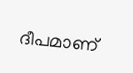ദീപമാണ്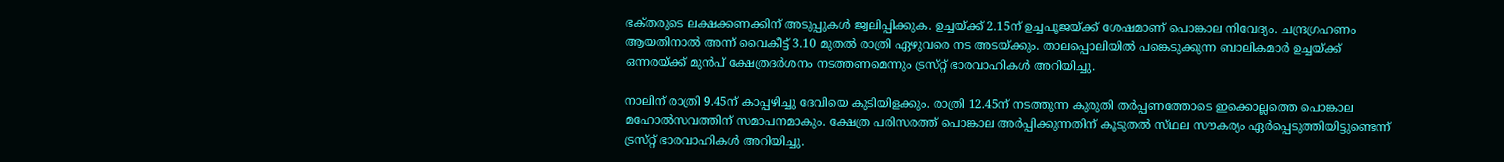ഭക്‌തരുടെ ലക്ഷക്കണക്കിന് അടുപ്പുകൾ ജ്വലിപ്പിക്കുക. ഉച്ചയ്‌ക്ക് 2.15ന് ഉച്ചപൂജയ്‌ക്ക് ശേഷമാണ് പൊങ്കാല നിവേദ്യം. ചന്ദ്രഗ്രഹണം ആയതിനാൽ അന്ന് വൈകീട്ട് 3.10 മുതൽ രാത്രി ഏഴുവരെ നട അടയ്‌ക്കും. താലപ്പൊലിയിൽ പങ്കെടുക്കുന്ന ബാലികമാർ ഉച്ചയ്‌ക്ക് ഒന്നരയ്‌ക്ക് മുൻപ് ക്ഷേത്രദർശനം നടത്തണമെന്നും ട്രസ്‌റ്റ് ഭാരവാഹികൾ അറിയിച്ചു.

നാലിന് രാത്രി 9.45ന് കാപ്പഴിച്ചു ദേവിയെ കുടിയിളക്കും. രാത്രി 12.45ന് നടത്തുന്ന കുരുതി തർപ്പണത്തോടെ ഇക്കൊല്ലത്തെ പൊങ്കാല മഹോൽസവത്തിന് സമാപനമാകും. ക്ഷേത്ര പരിസരത്ത് പൊങ്കാല അർപ്പിക്കുന്നതിന് കൂടുതൽ സ്‌ഥല സൗകര്യം ഏർപ്പെടുത്തിയിട്ടുണ്ടെന്ന് ട്രസ്‌റ്റ് ഭാരവാഹികൾ അറിയിച്ചു.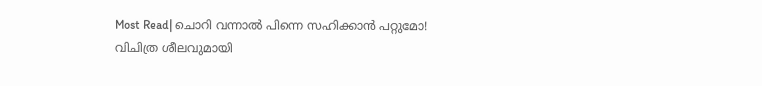Most Read| ചൊറി വന്നാൽ പിന്നെ സഹിക്കാൻ പറ്റുമോ! വിചിത്ര ശീലവുമായി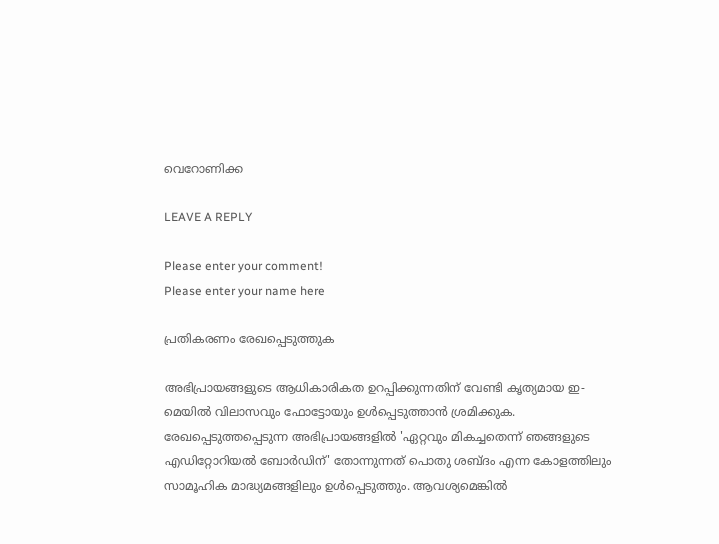വെറോണിക്ക

LEAVE A REPLY

Please enter your comment!
Please enter your name here

പ്രതികരണം രേഖപ്പെടുത്തുക

അഭിപ്രായങ്ങളുടെ ആധികാരികത ഉറപ്പിക്കുന്നതിന് വേണ്ടി കൃത്യമായ ഇ-മെയിൽ വിലാസവും ഫോട്ടോയും ഉൾപ്പെടുത്താൻ ശ്രമിക്കുക. രേഖപ്പെടുത്തപ്പെടുന്ന അഭിപ്രായങ്ങളിൽ 'ഏറ്റവും മികച്ചതെന്ന് ഞങ്ങളുടെ എഡിറ്റോറിയൽ ബോർഡിന്' തോന്നുന്നത് പൊതു ശബ്‌ദം എന്ന കോളത്തിലും സാമൂഹിക മാദ്ധ്യമങ്ങളിലും ഉൾപ്പെടുത്തും. ആവശ്യമെങ്കിൽ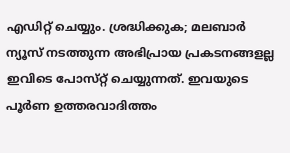എഡിറ്റ് ചെയ്യും. ശ്രദ്ധിക്കുക; മലബാർ ന്യൂസ് നടത്തുന്ന അഭിപ്രായ പ്രകടനങ്ങളല്ല ഇവിടെ പോസ്‌റ്റ് ചെയ്യുന്നത്. ഇവയുടെ പൂർണ ഉത്തരവാദിത്തം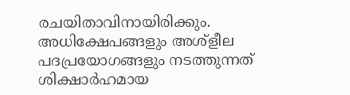രചയിതാവിനായിരിക്കും. അധിക്ഷേപങ്ങളും അശ്‌ളീല പദപ്രയോഗങ്ങളും നടത്തുന്നത് ശിക്ഷാർഹമായ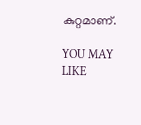കുറ്റമാണ്.

YOU MAY LIKE